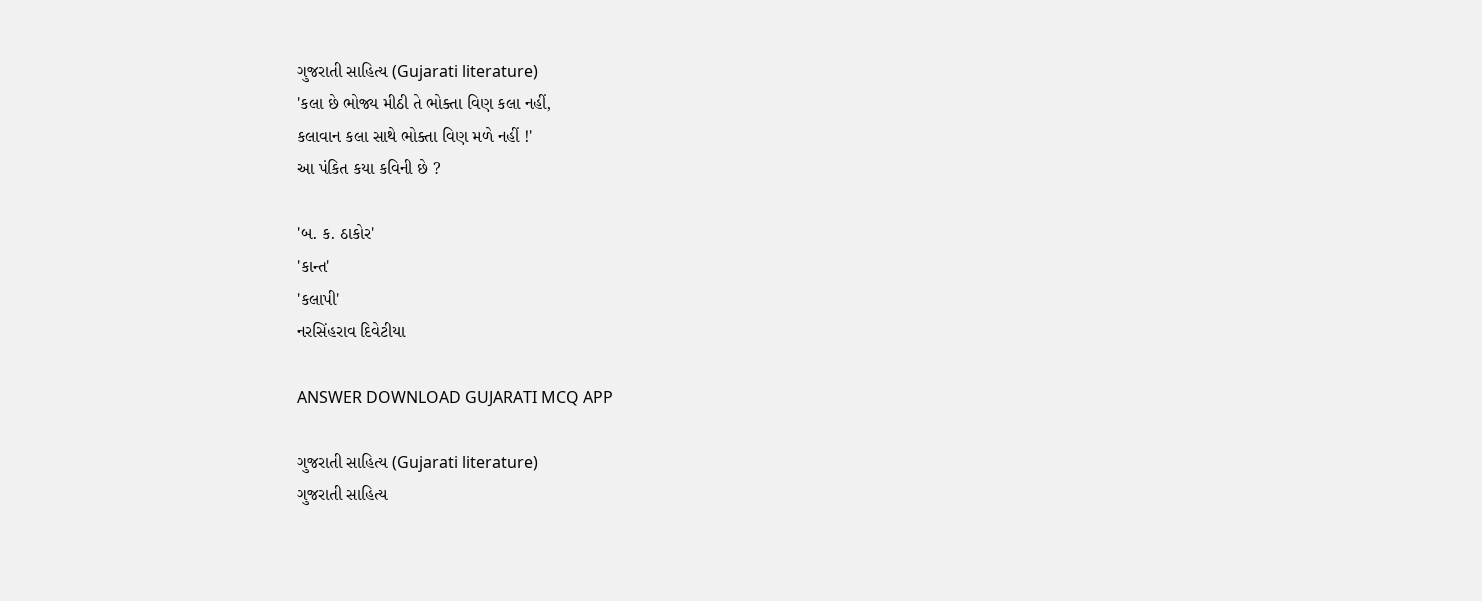ગુજરાતી સાહિત્ય (Gujarati literature)
'કલા છે ભોજ્ય મીઠી તે ભોક્તા વિણ કલા નહીં,
કલાવાન કલા સાથે ભોક્તા વિણ મળે નહીં !'
આ પંકિત કયા કવિની છે ?

'બ. ક. ઠાકોર'
'કાન્ત'
'કલાપી'
નરસિંહરાવ દિવેટીયા

ANSWER DOWNLOAD GUJARATI MCQ APP

ગુજરાતી સાહિત્ય (Gujarati literature)
ગુજરાતી સાહિત્ય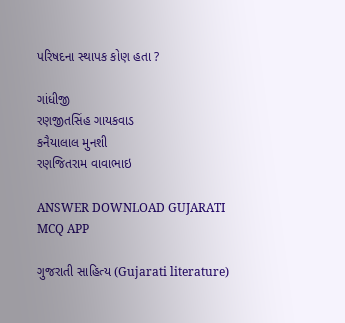પરિષદના સ્થાપક કોણ હતા ?

ગાંધીજી
રણજીતસિંહ ગાયકવાડ
કનૈયાલાલ મુનશી
રણજિતરામ વાવાભાઇ

ANSWER DOWNLOAD GUJARATI MCQ APP

ગુજરાતી સાહિત્ય (Gujarati literature)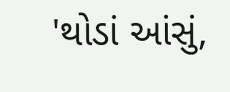'થોડાં આંસું,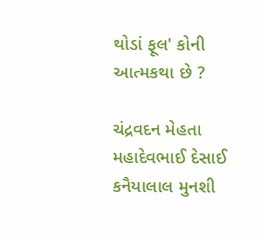થોડાં ફૂલ' કોની આત્મકથા છે ?

ચંદ્રવદન મેહતા
મહાદેવભાઈ દેસાઈ
કનૈયાલાલ મુનશી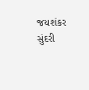જયશંકર સુંદરી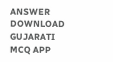ANSWER DOWNLOAD GUJARATI MCQ APP